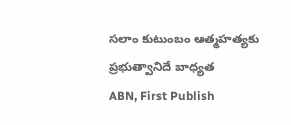సలాం కుటుంబం ఆత్మహత్యకు ప్రభుత్వానిదే బాధ్యత
ABN, First Publish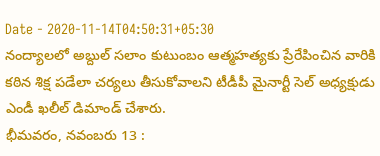Date - 2020-11-14T04:50:31+05:30
నంద్యాలలో అబ్దుల్ సలాం కుటుంబం ఆత్మహత్యకు ప్రేరేపించిన వారికి కఠిన శిక్ష పడేలా చర్యలు తీసుకోవాలని టీడీపీ మైనార్టీ సెల్ అధ్యక్షుడు ఎండీ ఖలీల్ డిమాండ్ చేశారు.
భీమవరం, నవంబరు 13 :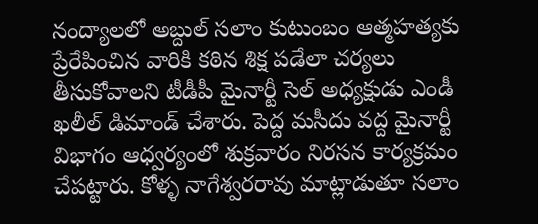నంద్యాలలో అబ్దుల్ సలాం కుటుంబం ఆత్మహత్యకు ప్రేరేపించిన వారికి కఠిన శిక్ష పడేలా చర్యలు తీసుకోవాలని టీడీపీ మైనార్టీ సెల్ అధ్యక్షుడు ఎండీ ఖలీల్ డిమాండ్ చేశారు. పెద్ద మసీదు వద్ద మైనార్టీ విభాగం ఆధ్వర్యంలో శుక్రవారం నిరసన కార్యక్రమం చేపట్టారు. కోళ్ళ నాగేశ్వరరావు మాట్లాడుతూ సలాం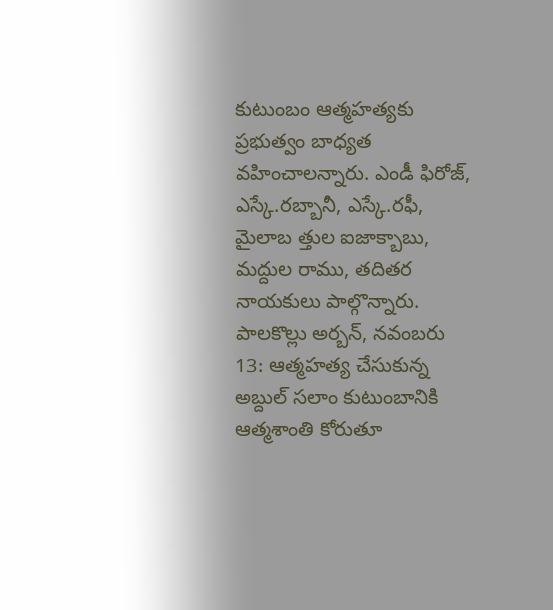కుటుంబం ఆత్మహత్యకు ప్రభుత్వం బాధ్యత వహించాలన్నారు. ఎండీ ఫిరోజ్, ఎస్కే.రబ్బానీ, ఎస్కే.రఫీ, మైలాబ త్తుల ఐజాక్బాబు, మద్దుల రాము, తదితర నాయకులు పాల్గొన్నారు.
పాలకొల్లు అర్బన్, నవంబరు 13: ఆత్మహత్య చేసుకున్న అబ్దుల్ సలాం కుటుంబానికి ఆత్మశాంతి కోరుతూ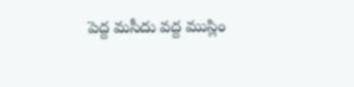పెద్ద మసీదు వద్ద ముస్లిం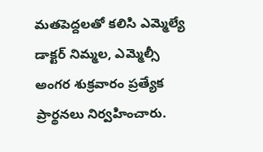మతపెద్దలతో కలిసి ఎమ్మెల్యే డాక్టర్ నిమ్మల, ఎమ్మెల్సీ అంగర శుక్రవారం ప్రత్యేక ప్రార్థనలు నిర్వహించారు.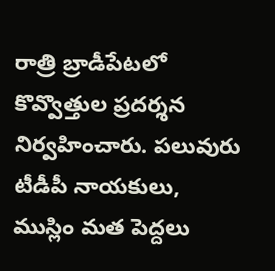రాత్రి బ్రాడీపేటలో కొవ్వొత్తుల ప్రదర్శన నిర్వహించారు. పలువురు టీడీపీ నాయకులు, ముస్లిం మత పెద్దలు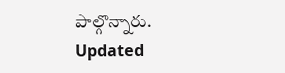పాల్గొన్నారు.
Updated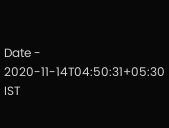Date - 2020-11-14T04:50:31+05:30 IST